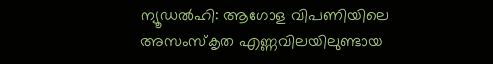ന്യൂഡൽഹി: ആഗോള വിപണിയിലെ അസംസ്കൃത എണ്ണവിലയിലുണ്ടായ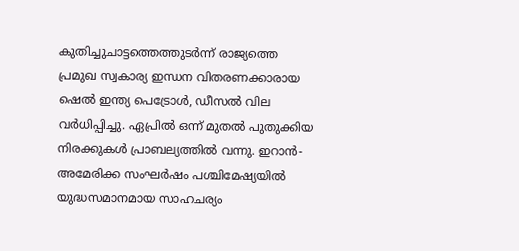കുതിച്ചുചാട്ടത്തെത്തുടർന്ന് രാജ്യത്തെ പ്രമുഖ സ്വകാര്യ ഇന്ധന വിതരണക്കാരായ ഷെൽ ഇന്ത്യ പെട്രോൾ, ഡീസൽ വില വർധിപ്പിച്ചു. ഏപ്രിൽ ഒന്ന് മുതൽ പുതുക്കിയ നിരക്കുകൾ പ്രാബല്യത്തിൽ വന്നു. ഇറാൻ-അമേരിക്ക സംഘർഷം പശ്ചിമേഷ്യയിൽ യുദ്ധസമാനമായ സാഹചര്യം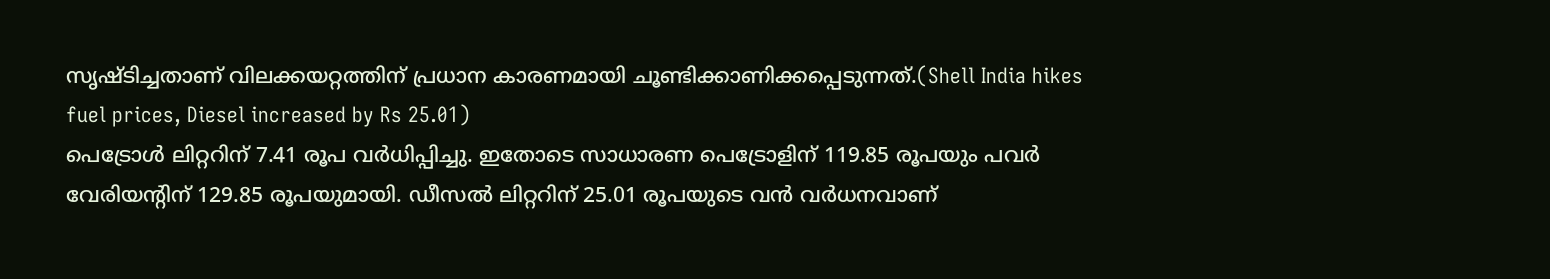സൃഷ്ടിച്ചതാണ് വിലക്കയറ്റത്തിന് പ്രധാന കാരണമായി ചൂണ്ടിക്കാണിക്കപ്പെടുന്നത്.(Shell India hikes fuel prices, Diesel increased by Rs 25.01)
പെട്രോൾ ലിറ്ററിന് 7.41 രൂപ വർധിപ്പിച്ചു. ഇതോടെ സാധാരണ പെട്രോളിന് 119.85 രൂപയും പവർ വേരിയന്റിന് 129.85 രൂപയുമായി. ഡീസൽ ലിറ്ററിന് 25.01 രൂപയുടെ വൻ വർധനവാണ്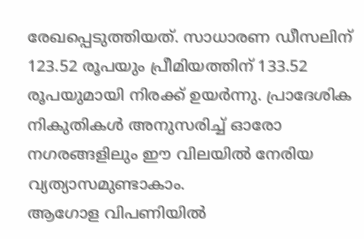രേഖപ്പെടുത്തിയത്. സാധാരണ ഡീസലിന് 123.52 രൂപയും പ്രീമിയത്തിന് 133.52 രൂപയുമായി നിരക്ക് ഉയർന്നു. പ്രാദേശിക നികുതികൾ അനുസരിച്ച് ഓരോ നഗരങ്ങളിലും ഈ വിലയിൽ നേരിയ വ്യത്യാസമുണ്ടാകാം.
ആഗോള വിപണിയിൽ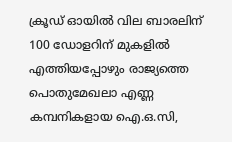ക്രൂഡ് ഓയിൽ വില ബാരലിന് 100 ഡോളറിന് മുകളിൽ എത്തിയപ്പോഴും രാജ്യത്തെ പൊതുമേഖലാ എണ്ണ കമ്പനികളായ ഐ.ഒ.സി,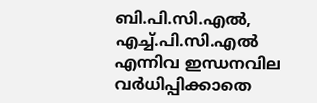ബി.പി.സി.എൽ, എച്ച്.പി.സി.എൽ എന്നിവ ഇന്ധനവില വർധിപ്പിക്കാതെ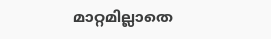മാറ്റമില്ലാതെ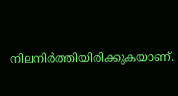നിലനിർത്തിയിരിക്കുകയാണ്.